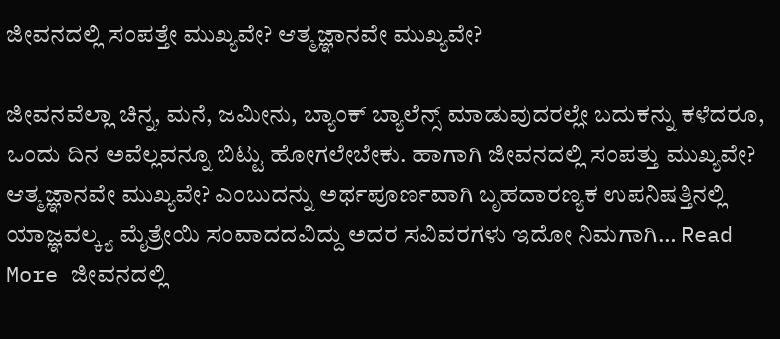ಜೀವನದಲ್ಲಿ ಸಂಪತ್ತೇ ಮುಖ್ಯವೇ? ಆತ್ಮಜ್ಞಾನವೇ ಮುಖ್ಯವೇ?

ಜೀವನವೆಲ್ಲಾ ಚಿನ್ನ, ಮನೆ, ಜಮೀನು, ಬ್ಯಾಂಕ್ ಬ್ಯಾಲೆನ್ಸ್ ಮಾಡುವುದರಲ್ಲೇ ಬದುಕನ್ನು ಕಳೆದರೂ, ಒಂದು ದಿನ ಅವೆಲ್ಲವನ್ನೂ ಬಿಟ್ಟು ಹೋಗಲೇಬೇಕು. ಹಾಗಾಗಿ ಜೀವನದಲ್ಲಿ ಸಂಪತ್ತು ಮುಖ್ಯವೇ? ಆತ್ಮಜ್ಞಾನವೇ ಮುಖ್ಯವೇ? ಎಂಬುದನ್ನು ಅರ್ಥಪೂರ್ಣವಾಗಿ ಬೃಹದಾರಣ್ಯಕ ಉಪನಿಷತ್ತಿನಲ್ಲಿ ಯಾಜ್ಞವಲ್ಕ್ಯ ಮೈತ್ರೇಯಿ ಸಂವಾದದವಿದ್ದು ಅದರ ಸವಿವರಗಳು ಇದೋ ನಿಮಗಾಗಿ… Read More ಜೀವನದಲ್ಲಿ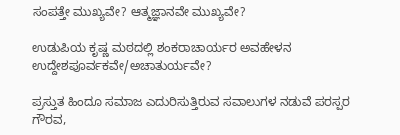ಸಂಪತ್ತೇ ಮುಖ್ಯವೇ? ಆತ್ಮಜ್ಞಾನವೇ ಮುಖ್ಯವೇ?

ಉಡುಪಿಯ ಕೃಷ್ಣ ಮಠದಲ್ಲಿ ಶಂಕರಾಚಾರ್ಯರ ಅವಹೇಳನ  ಉದ್ದೇಶಪೂರ್ವಕವೇ/ಅಚಾತುರ್ಯವೇ?

ಪ್ರಸ್ತುತ ಹಿಂದೂ ಸಮಾಜ ಎದುರಿಸುತ್ತಿರುವ ಸವಾಲುಗಳ ನಡುವೆ ಪರಸ್ಪರ ಗೌರವ,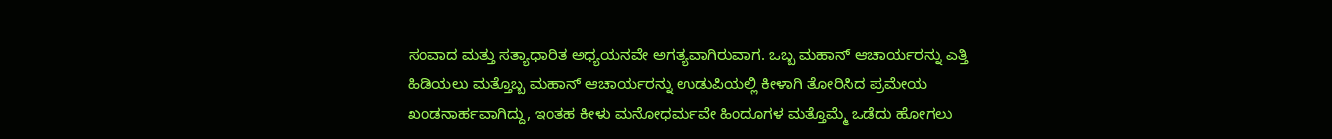ಸಂವಾದ ಮತ್ತು ಸತ್ಯಾಧಾರಿತ ಅಧ್ಯಯನವೇ ಅಗತ್ಯವಾಗಿರುವಾಗ. ಒಬ್ಬ ಮಹಾನ್ ಆಚಾರ್ಯರನ್ನು ಎತ್ತಿ ಹಿಡಿಯಲು ಮತ್ತೊಬ್ಬ ಮಹಾನ್ ಆಚಾರ್ಯರನ್ನು ಉಡುಪಿಯಲ್ಲಿ ಕೀಳಾಗಿ ತೋರಿಸಿದ ಪ್ರಮೇಯ ಖಂಡನಾರ್ಹವಾಗಿದ್ದು, ಇಂತಹ ಕೀಳು ಮನೋಧರ್ಮವೇ ಹಿಂದೂಗಳ ಮತ್ತೊಮ್ಮೆ ಒಡೆದು ಹೋಗಲು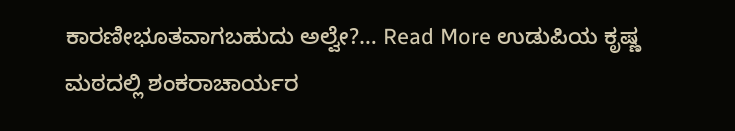ಕಾರಣೀಭೂತವಾಗಬಹುದು ಅಲ್ವೇ?… Read More ಉಡುಪಿಯ ಕೃಷ್ಣ ಮಠದಲ್ಲಿ ಶಂಕರಾಚಾರ್ಯರ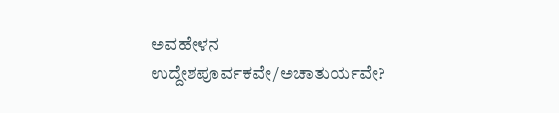ಅವಹೇಳನ  ಉದ್ದೇಶಪೂರ್ವಕವೇ/ಅಚಾತುರ್ಯವೇ?